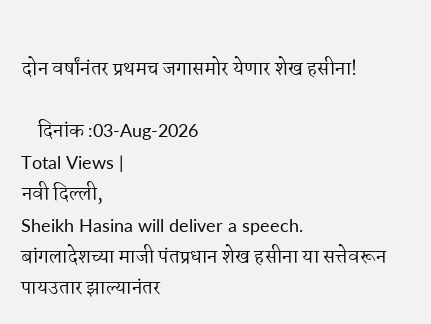दोन वर्षांनंतर प्रथमच जगासमोर येणार शेख हसीना!

    दिनांक :03-Aug-2026
Total Views |
नवी दिल्ली,
Sheikh Hasina will deliver a speech. बांगलादेशच्या माजी पंतप्रधान शेख हसीना या सत्तेवरून पायउतार झाल्यानंतर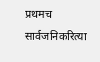प्रथमच सार्वजनिकरित्या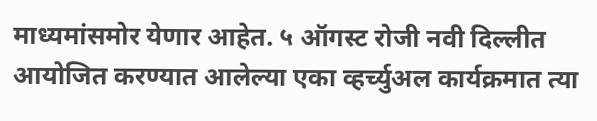माध्यमांसमोर येणार आहेत. ५ ऑगस्ट रोजी नवी दिल्लीत आयोजित करण्यात आलेल्या एका व्हर्च्युअल कार्यक्रमात त्या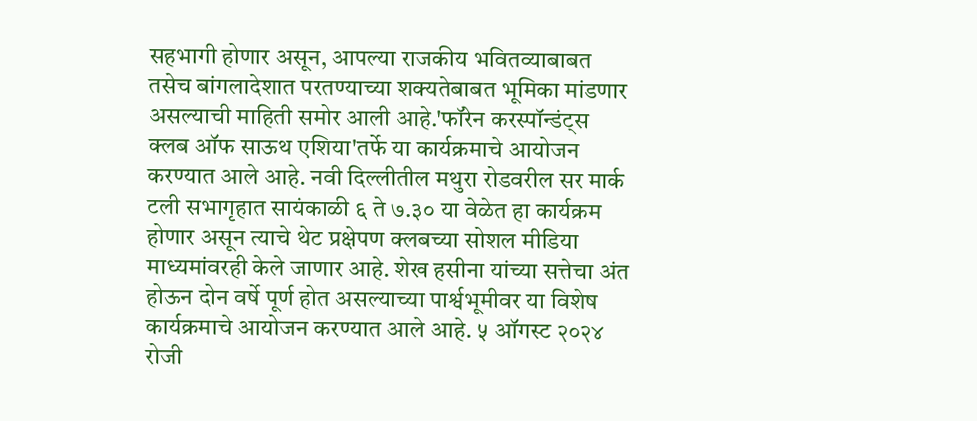सहभागी होणार असून, आपल्या राजकीय भवितव्याबाबत तसेच बांगलादेशात परतण्याच्या शक्यतेबाबत भूमिका मांडणार असल्याची माहिती समोर आली आहे.'फॉरेन करस्पॉन्डंट्स क्लब ऑफ साऊथ एशिया'तर्फे या कार्यक्रमाचे आयोजन करण्यात आले आहे. नवी दिल्लीतील मथुरा रोडवरील सर मार्क टली सभागृहात सायंकाळी ६ ते ७.३० या वेळेत हा कार्यक्रम होणार असून त्याचे थेट प्रक्षेपण क्लबच्या सोशल मीडिया माध्यमांवरही केले जाणार आहे. शेख हसीना यांच्या सत्तेचा अंत होऊन दोन वर्षे पूर्ण होत असल्याच्या पार्श्वभूमीवर या विशेष कार्यक्रमाचे आयोजन करण्यात आले आहे. ५ ऑगस्ट २०२४ रोजी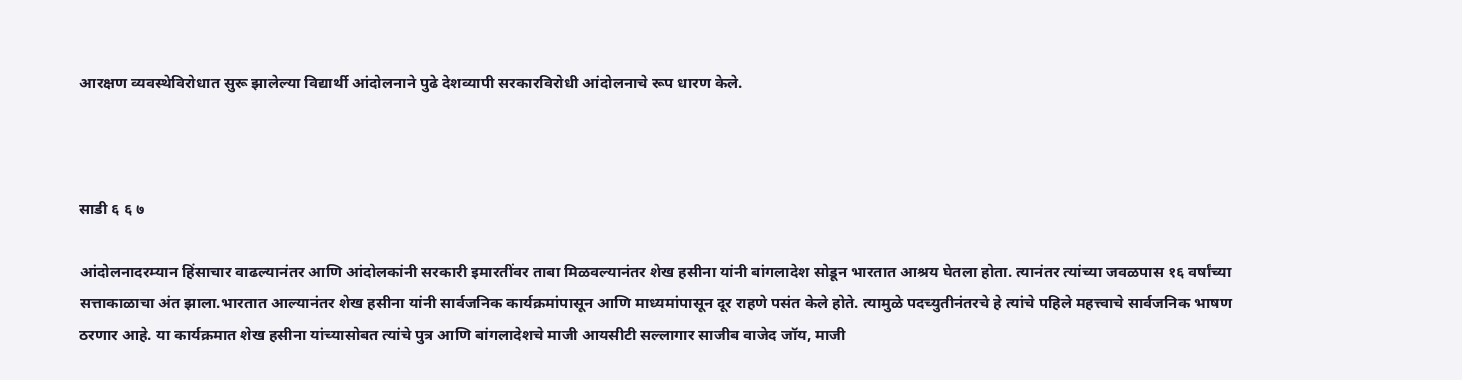आरक्षण व्यवस्थेविरोधात सुरू झालेल्या विद्यार्थी आंदोलनाने पुढे देशव्यापी सरकारविरोधी आंदोलनाचे रूप धारण केले.



साडी ६ ६ ७

आंदोलनादरम्यान हिंसाचार वाढल्यानंतर आणि आंदोलकांनी सरकारी इमारतींवर ताबा मिळवल्यानंतर शेख हसीना यांनी बांगलादेश सोडून भारतात आश्रय घेतला होता. त्यानंतर त्यांच्या जवळपास १६ वर्षांच्या सत्ताकाळाचा अंत झाला.भारतात आल्यानंतर शेख हसीना यांनी सार्वजनिक कार्यक्रमांपासून आणि माध्यमांपासून दूर राहणे पसंत केले होते. त्यामुळे पदच्युतीनंतरचे हे त्यांचे पहिले महत्त्वाचे सार्वजनिक भाषण ठरणार आहे. या कार्यक्रमात शेख हसीना यांच्यासोबत त्यांचे पुत्र आणि बांगलादेशचे माजी आयसीटी सल्लागार साजीब वाजेद जॉय, माजी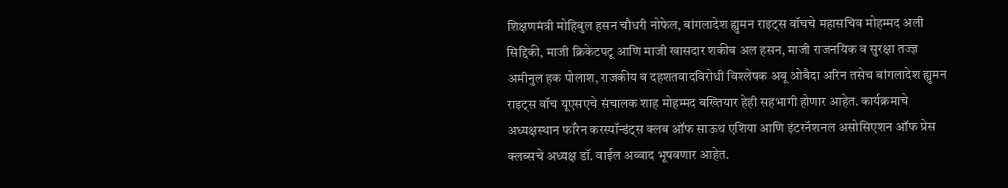शिक्षणमंत्री मोहिबुल हसन चौधरी नोफेल, बांगलादेश ह्युमन राइट्स वॉचचे महासचिव मोहम्मद अली सिद्दिकी, माजी क्रिकेटपटू आणि माजी खासदार शकीब अल हसन, माजी राजनयिक व सुरक्षा तज्ज्ञ अमीनुल हक पोलाश, राजकीय व दहशतवादविरोधी विश्लेषक अबू ओबैदा अरिन तसेच बांगलादेश ह्युमन राइट्स वॉच यूएसएचे संचालक शाह मोहम्मद बख्तियार हेही सहभागी होणार आहेत. कार्यक्रमाचे अध्यक्षस्थान फॉरेन करस्पॉन्डंट्स क्लब ऑफ साऊथ एशिया आणि इंटरनॅशनल असोसिएशन ऑफ प्रेस क्लब्सचे अध्यक्ष डॉ. वाईल अव्वाद भूषवणार आहेत.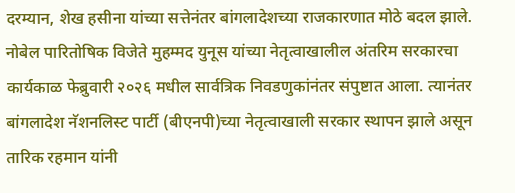दरम्यान, शेख हसीना यांच्या सत्तेनंतर बांगलादेशच्या राजकारणात मोठे बदल झाले. नोबेल पारितोषिक विजेते मुहम्मद युनूस यांच्या नेतृत्वाखालील अंतरिम सरकारचा कार्यकाळ फेब्रुवारी २०२६ मधील सार्वत्रिक निवडणुकांनंतर संपुष्टात आला. त्यानंतर बांगलादेश नॅशनलिस्ट पार्टी (बीएनपी)च्या नेतृत्वाखाली सरकार स्थापन झाले असून तारिक रहमान यांनी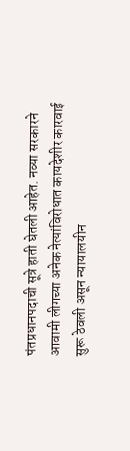पंतप्रधानपदाची सूत्रे हाती घेतली आहेत. नव्या सरकारने आवामी लीगच्या अनेक नेत्यांविरोधात कायदेशीर कारवाई सुरू ठेवली असून न्यायालयीन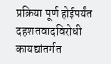प्रक्रिया पूर्ण होईपर्यंत दहशतवादविरोधी कायद्यांतर्गत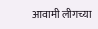आवामी लीगच्या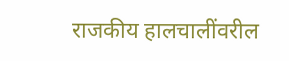राजकीय हालचालींवरील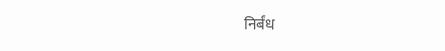निर्बंध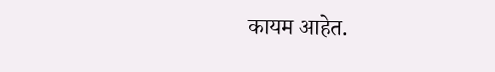कायम आहेत.